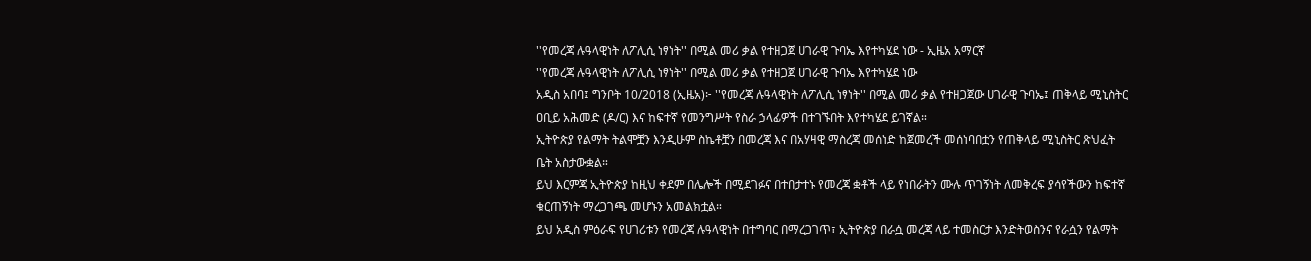''የመረጃ ሉዓላዊነት ለፖሊሲ ነፃነት'' በሚል መሪ ቃል የተዘጋጀ ሀገራዊ ጉባኤ እየተካሄደ ነው - ኢዜአ አማርኛ
''የመረጃ ሉዓላዊነት ለፖሊሲ ነፃነት'' በሚል መሪ ቃል የተዘጋጀ ሀገራዊ ጉባኤ እየተካሄደ ነው
አዲስ አበባ፤ ግንቦት 10/2018 (ኢዜአ)፦ ''የመረጃ ሉዓላዊነት ለፖሊሲ ነፃነት'' በሚል መሪ ቃል የተዘጋጀው ሀገራዊ ጉባኤ፤ ጠቅላይ ሚኒስትር ዐቢይ አሕመድ (ዶ/ር) እና ከፍተኛ የመንግሥት የስራ ኃላፊዎች በተገኙበት እየተካሄደ ይገኛል።
ኢትዮጵያ የልማት ትልሞቿን እንዲሁም ስኬቶቿን በመረጃ እና በአሃዛዊ ማስረጃ መሰነድ ከጀመረች መሰነባበቷን የጠቅላይ ሚኒስትር ጽህፈት ቤት አስታውቋል።
ይህ እርምጃ ኢትዮጵያ ከዚህ ቀደም በሌሎች በሚደገፉና በተበታተኑ የመረጃ ቋቶች ላይ የነበራትን ሙሉ ጥገኝነት ለመቅረፍ ያሳየችውን ከፍተኛ ቁርጠኝነት ማረጋገጫ መሆኑን አመልክቷል።
ይህ አዲስ ምዕራፍ የሀገሪቱን የመረጃ ሉዓላዊነት በተግባር በማረጋገጥ፣ ኢትዮጵያ በራሷ መረጃ ላይ ተመስርታ እንድትወስንና የራሷን የልማት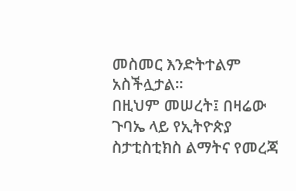መስመር እንድትተልም አስችሏታል።
በዚህም መሠረት፤ በዛሬው ጉባኤ ላይ የኢትዮጵያ ስታቲስቲክስ ልማትና የመረጃ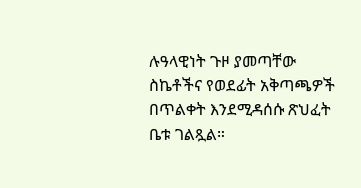ሉዓላዊነት ጉዞ ያመጣቸው ስኬቶችና የወደፊት አቅጣጫዎች በጥልቀት እንደሚዳሰሱ ጽህፈት ቤቱ ገልጿል።